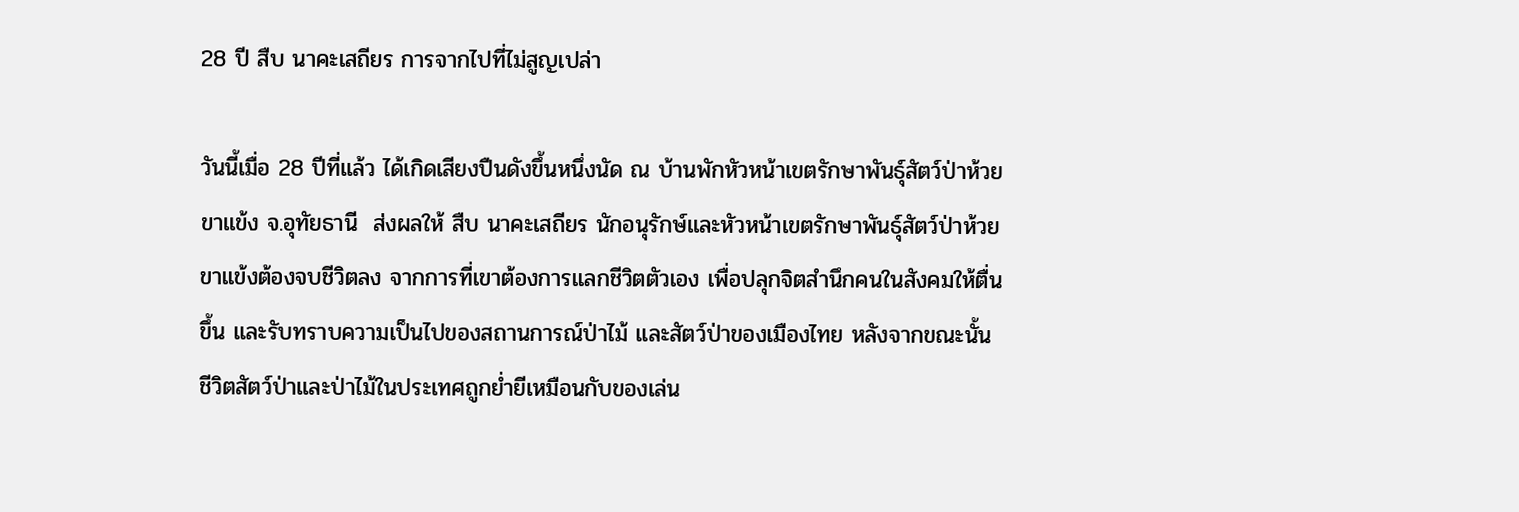28 ปี สืบ นาคะเสถียร การจากไปที่ไม่สูญเปล่า

วันนี้เมื่อ 28 ปีที่แล้ว ได้เกิดเสียงปืนดังขึ้นหนึ่งนัด ณ บ้านพักหัวหน้าเขตรักษาพันธุ์สัตว์ป่าห้วยขาแข้ง จ.อุทัยธานี  ส่งผลให้ สืบ นาคะเสถียร นักอนุรักษ์และหัวหน้าเขตรักษาพันธุ์สัตว์ป่าห้วยขาแข้งต้องจบชีวิตลง จากการที่เขาต้องการแลกชีวิตตัวเอง เพื่อปลุกจิตสำนึกคนในสังคมให้ตื่นขึ้น และรับทราบความเป็นไปของสถานการณ์ป่าไม้ และสัตว์ป่าของเมืองไทย หลังจากขณะนั้นชีวิตสัตว์ป่าและป่าไม้ในประเทศถูกย่ำยีเหมือนกับของเล่น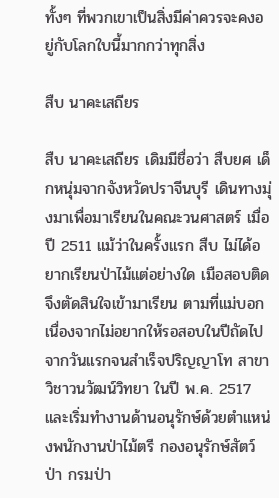ทั้งๆ ที่พวกเขาเป็นสิ่งมีค่าควรจะคงอยู่กับโลกใบนี้มากกว่าทุกสิ่ง

สืบ นาคะเสถียร

สืบ นาคะเสถียร เดิมมีชื่อว่า สืบยศ เด็กหนุ่มจากจังหวัดปราจีนบุรี เดินทางมุ่งมาเพื่อมาเรียนในคณะวนศาสตร์ เมื่อปี 2511 แม้ว่าในครั้งแรก สืบ ไม่ได้อยากเรียนป่าไม้แต่อย่างใด เมือสอบติด จึงตัดสินใจเข้ามาเรียน ตามที่แม่บอกเนื่องจากไม่อยากให้รอสอบในปีถัดไป จากวันแรกจนสำเร็จปริญญาโท สาขาวิชาวนวัฒน์วิทยา ในปี พ.ค. 2517 และเริ่มทำงานด้านอนุรักษ์ด้วยตำแหน่งพนักงานป่าไม้ตรี กองอนุรักษ์สัตว์ป่า กรมป่า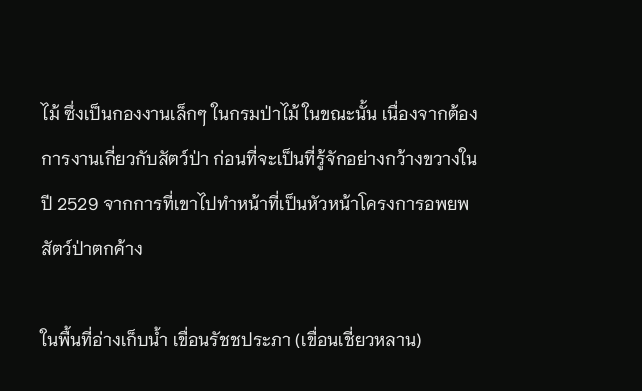ไม้ ซึ่งเป็นกองงานเล็กๆ ในกรมป่าไม้ ในขณะนั้น เนื่องจากต้องการงานเกี่ยวกับสัตว์ป่า ก่อนที่จะเป็นที่รู้จักอย่างกว้างขวางในปี 2529 จากการที่เขาไปทำหน้าที่เป็นหัวหน้าโครงการอพยพสัตว์ป่าตกค้าง

ในพื้นที่อ่างเก็บน้ำ เขื่อนรัชชประภา (เขื่อนเชี่ยวหลาน)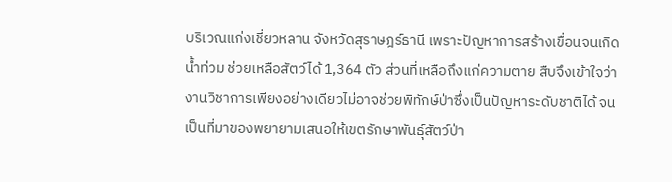บริเวณแก่งเชี่ยวหลาน จังหวัดสุราษฎร์ธานี เพราะปัญหาการสร้างเขื่อนจนเกิดน้ำท่วม ช่วยเหลือสัตว์ได้ 1,364 ตัว ส่วนที่เหลือถึงแก่ความตาย สืบจึงเข้าใจว่า งานวิชาการเพียงอย่างเดียวไม่อาจช่วยพิทักษ์ป่าซึ่งเป็นปัญหาระดับชาติได้ จนเป็นที่มาของพยายามเสนอให้เขตรักษาพันธุ์สัตว์ป่า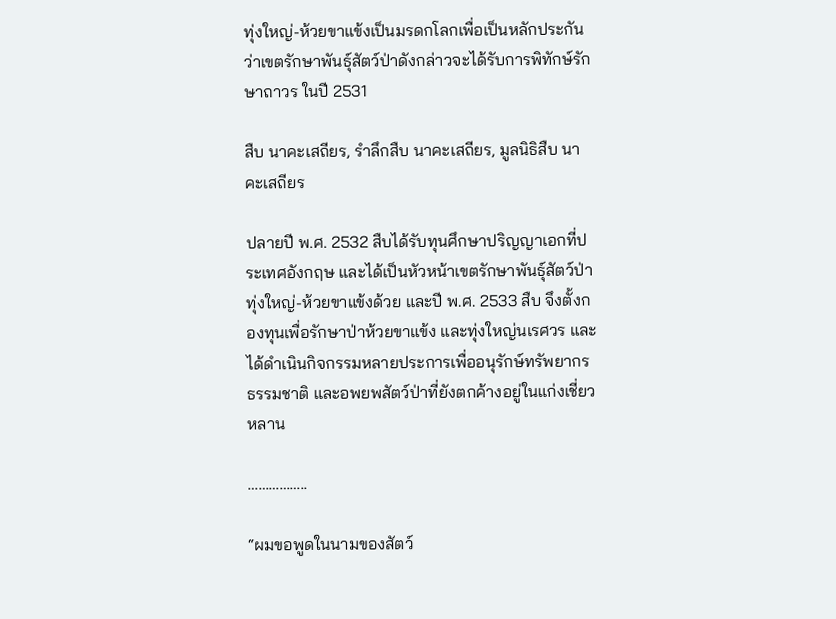ทุ่งใหญ่-ห้วยขาแข้งเป็นมรดกโลกเพื่อเป็นหลักประกันว่าเขตรักษาพันธุ์สัตว์ป่าดังกล่าวจะได้รับการพิทักษ์รักษาถาวร ในปี 2531

สืบ นาคะเสถียร, รำลึกสืบ นาคะเสถียร, มูลนิธิสืบ นาคะเสถียร

ปลายปี พ.ศ. 2532 สืบได้รับทุนศึกษาปริญญาเอกที่ประเทศอังกฤษ และได้เป็นหัวหน้าเขตรักษาพันธุ์สัตว์ป่าทุ่งใหญ่-ห้วยขาแข้งด้วย และปี พ.ศ. 2533 สืบ จึงตั้งกองทุนเพื่อรักษาป่าห้วยขาแข้ง และทุ่งใหญ่นเรศวร และได้ดำเนินกิจกรรมหลายประการเพื่ออนุรักษ์ทรัพยากรธรรมชาติ และอพยพสัตว์ป่าที่ยังตกค้างอยู่ในแก่งเชี่ยวหลาน

……………..

“ผมขอพูดในนามของสัตว์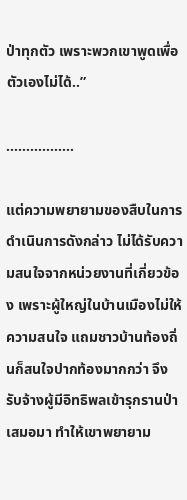ป่าทุกตัว เพราะพวกเขาพูดเพื่อตัวเองไม่ได้..”

……………..

แต่ความพยายามของสืบในการดำเนินการดังกล่าว ไม่ได้รับความสนใจจากหน่วยงานที่เกี่ยวข้อง เพราะผู้ใหญ่ในบ้านเมืองไม่ให้ความสนใจ แถมชาวบ้านท้องถิ่นก็สนใจปากท้องมากกว่า จึงรับจ้างผู้มีอิทธิพลเข้ารุกรานป่าเสมอมา ทำให้เขาพยายาม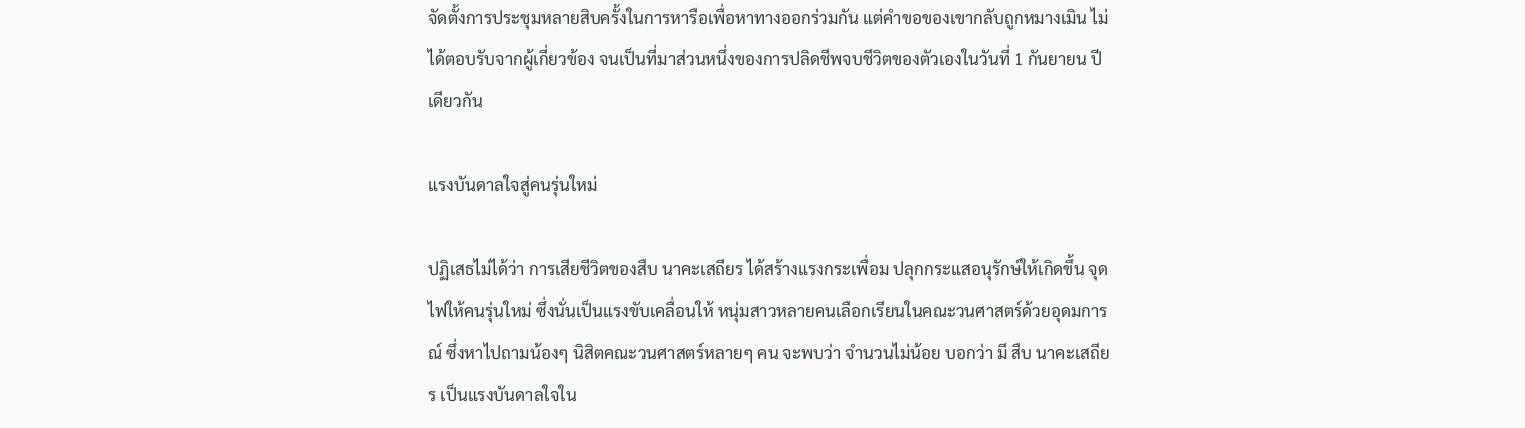จัดตั้งการประชุมหลายสิบครั้งในการหารือเพื่อหาทางออกร่วมกัน แต่คำขอของเขากลับถูกหมางเมิน ไม่ได้ตอบรับจากผู้เกี่ยวข้อง จนเป็นที่มาส่วนหนึ่งของการปลิดชีพจบชีวิตของตัวเองในวันที่ 1 กันยายน ปีเดียวกัน

แรงบันดาลใจสู่คนรุ่นใหม่

ปฏิเสธไม่ได้ว่า การเสียชีวิตของสืบ นาคะเสถียร ได้สร้างแรงกระเพื่อม ปลุกกระแสอนุรักษ์ให้เกิดขึ้น จุดไฟให้คนรุ่นใหม่ ซึ่งนั่นเป็นแรงขับเคลื่อนให้ หนุ่มสาวหลายคนเลือกเรียนในคณะวนศาสตร์ด้วยอุดมการณ์ ซึ่งหาไปถามน้องๆ นิสิตคณะวนศาสตร์หลายๆ คน จะพบว่า จำนวนไม่น้อย บอกว่า มี สืบ นาคะเสถียร เป็นแรงบันดาลใจใน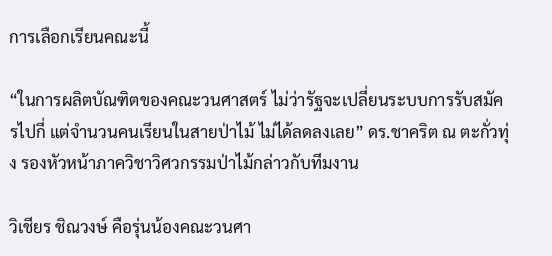การเลือกเรียนคณะนี้

“ในการผลิตบัณฑิตของคณะวนศาสตร์ ไม่ว่ารัฐจะเปลี่ยนระบบการรับสมัครไปกี่ แต่จำนวนคนเรียนในสายป่าไม้ ไม่ได้ลดลงเลย” ดร.ชาคริต ณ ตะกั่วทุ่ง รองหัวหน้าภาควิชาวิศวกรรมป่าไม้กล่าวกับทีมงาน

วิเชียร ชิณวงษ์ คือรุ่นน้องคณะวนศา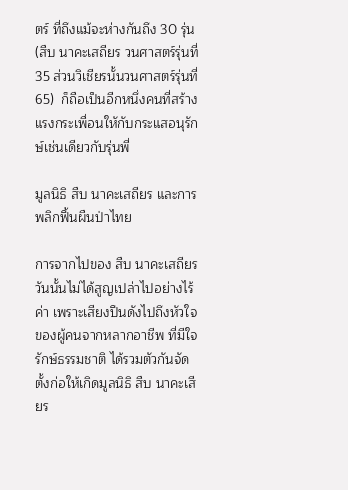ตร์ ที่ถึงแม้จะห่างกันถึง 30 รุ่น (สืบ นาคะเสถียร วนศาสตร์รุ่นที่ 35 ส่วนวิเชียรนั้นวนศาสตร์รุ่นที่ 65)  ก็ถือเป็นอีกหนึ่งคนที่สร้างแรงกระเพื่อนใหักับกระแสอนุรักษ์เช่นเดียวกับรุ่นพี่

มูลนิธิ สืบ นาคะเสถียร และการพลิกฟื้นผืนป่าไทย

การจากไปของ สืบ นาคะเสถียร  วันนั้นไม่ได้สูญเปล่าไปอย่างไร้ค่า เพราะเสียงปืนดังไปถึงหัวใจของผู้คนจากหลากอาชีพ ที่มีใจรักษ์ธรรมชาติ ได้รวมตัวกันจัดตั้งก่อให้เกิดมูลนิธิ สืบ นาคะเสียร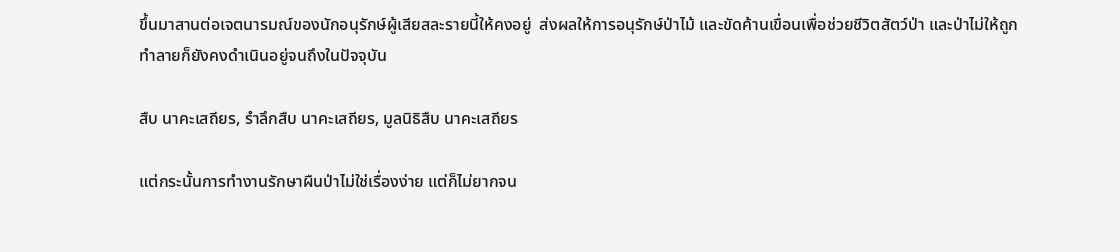ขึ้นมาสานต่อเจตนารมณ์ของนักอนุรักษ์ผู้เสียสละรายนี้ให้คงอยู่  ส่งผลให้การอนุรักษ์ป่าไม้ และขัดค้านเขื่อนเพื่อช่วยชีวิตสัตว์ป่า และป่าไม่ให้ถูกทำลายก็ยังคงดำเนินอยู่จนถึงในปัจจุบัน

สืบ นาคะเสถียร, รำลึกสืบ นาคะเสถียร, มูลนิธิสืบ นาคะเสถียร

แต่กระนั้นการทำงานรักษาผืนป่าไม่ใช่เรื่องง่าย แต่ก็ไม่ยากจน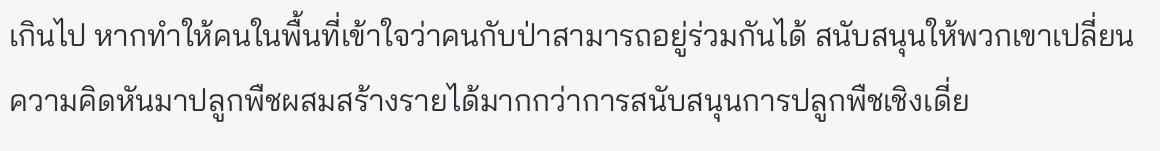เกินไป หากทำให้คนในพื้นที่เข้าใจว่าคนกับป่าสามารถอยู่ร่วมกันได้ สนับสนุนให้พวกเขาเปลี่ยนความคิดหันมาปลูกพืชผสมสร้างรายได้มากกว่าการสนับสนุนการปลูกพืชเชิงเดี่ย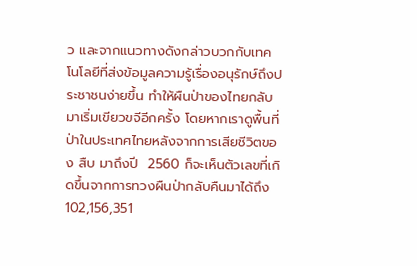ว และจากแนวทางดังกล่าวบวกกับเทคโนโลยีที่ส่งข้อมูลความรู้เรื่องอนุรักษ์ถึงประชาชนง่ายขึ้น ทำให้ผืนป่าของไทยกลับมาเริ่มเขียวขจีอีกครั้ง โดยหากเราดูพื้นที่ป่าในประเทศไทยหลังจากการเสียชีวิตของ สืบ มาถึงปี  2560 ก็จะเห็นตัวเลขที่เกิดขึ้นจากการทวงผืนป่ากลับคืนมาได้ถึง 102,156,351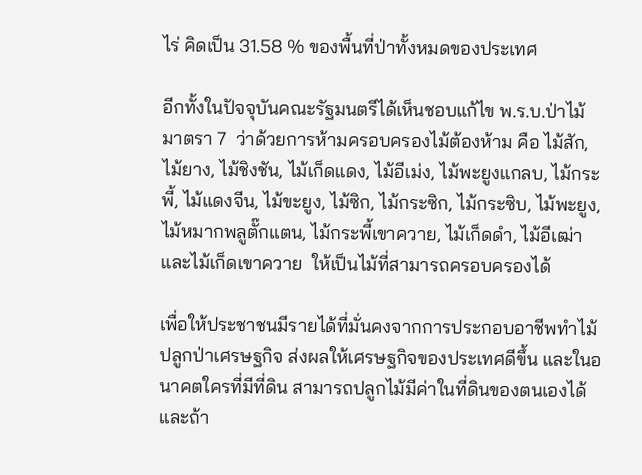ไร่ คิดเป็น 31.58 % ของพื้นที่ป่าทั้งหมดของประเทศ

อีกทั้งในปัจจุบันคณะรัฐมนตรีได้เห็นชอบแก้ไข พ.ร.บ.ป่าไม้   มาตรา 7  ว่าด้วยการห้ามครอบครองไม้ต้องห้าม คือ ไม้สัก, ไม้ยาง, ไม้ชิงชัน, ไม้เก็ดแดง, ไม้อีเม่ง, ไม้พะยูงแกลบ, ไม้กระพี้, ไม้แดงจีน, ไม้ขะยูง, ไม้ซิก, ไม้กระซิก, ไม้กระซิบ, ไม้พะยูง, ไม้หมากพลูตั๊กแตน, ไม้กระพี้เขาควาย, ไม้เก็ดดำ, ไม้อีเฒ่า และไม้เก็ดเขาควาย  ให้เป็นไม้ที่สามารถครอบครองได้

เพื่อให้ประชาชนมีรายได้ที่มั่นคงจากการประกอบอาชีพทำไม้ปลูกป่าเศรษฐกิจ ส่งผลให้เศรษฐกิจของประเทศดีขึ้น และในอนาคตใครที่มีที่ดิน สามารถปลูกไม้มีค่าในที่ดินของตนเองได้ และถ้า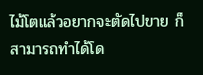ไม้โตแล้วอยากจะตัดไปขาย ก็สามารถทำได้โด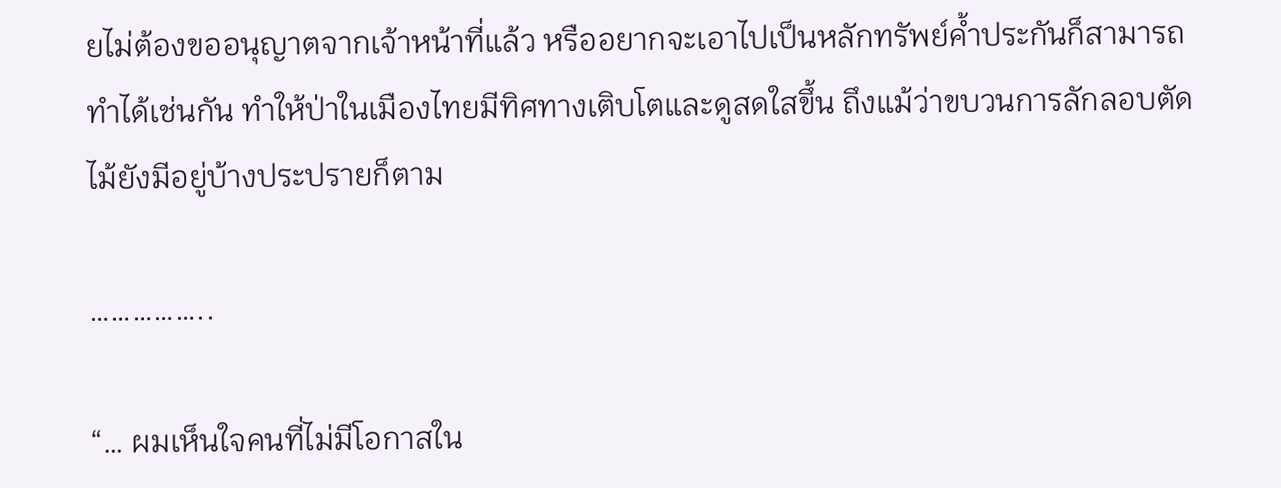ยไม่ต้องขออนุญาตจากเจ้าหน้าที่แล้ว หรืออยากจะเอาไปเป็นหลักทรัพย์ค้ำประกันก็สามารถทำได้เช่นกัน ทำให้ป่าในเมืองไทยมีทิศทางเติบโตและดูสดใสขึ้น ถึงแม้ว่าขบวนการลักลอบตัดไม้ยังมีอยู่บ้างประปรายก็ตาม

……………..

“… ผมเห็นใจคนที่ไม่มีโอกาสใน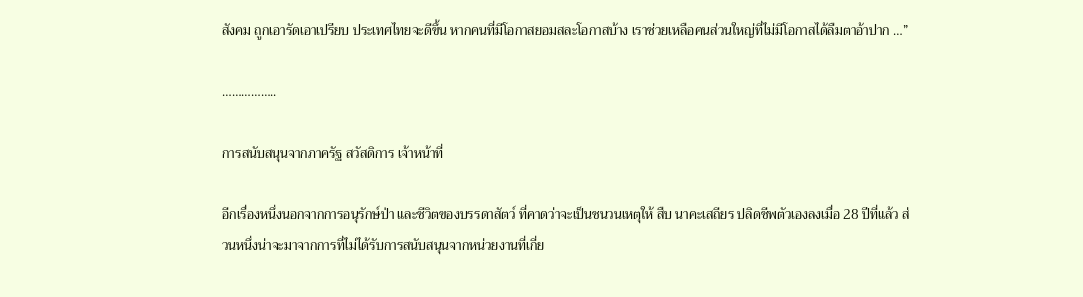สังคม ถูกเอารัดเอาเปรียบ ประเทศไทยจะดีขึ้น หากคนที่มีโอกาสยอมสละโอกาสบ้าง เราช่วยเหลือคนส่วนใหญ่ที่ไม่มีโอกาสได้ลืมตาอ้าปาก …”

……………..

การสนับสนุนจากภาครัฐ สวัสดิการ เจ้าหน้าที่

อีกเรื่องหนึ่งนอกจากการอนุรักษ์ป่า และชีวิตของบรรดาสัตว์ ที่คาดว่าจะเป็นชนวนเหตุให้ สืบ นาคะเสถียร ปลิดชีพตัวเองลงเมื่อ 28 ปีที่แล้ว ส่วนหนึ่งน่าจะมาจากการที่ไม่ได้รับการสนับสนุนจากหน่วยงานที่เกี่ย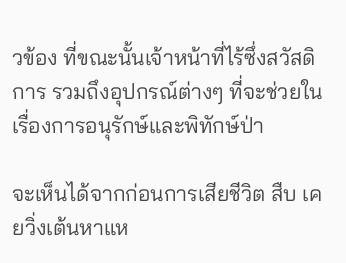วข้อง ที่ขณะนั้นเจ้าหน้าที่ไร้ซึ่งสวัสดิการ รวมถึงอุปกรณ์ต่างๆ ที่จะช่วยในเรื่องการอนุรักษ์และพิทักษ์ป่า

จะเห็นได้จากก่อนการเสียชีวิต สืบ เคยวิ่งเต้นหาแห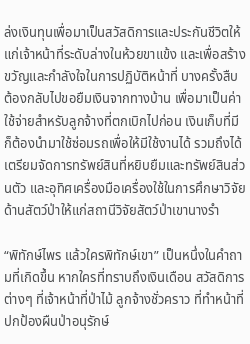ล่งเงินทุนเพื่อมาเป็นสวัสดิการและประกันชีวิตให้แก่เจ้าหน้าที่ระดับล่างในห้วยขาแข้ง และเพื่อสร้างขวัญและกำลังใจในการปฏิบัติหน้าที่ บางครั้งสืบต้องกลับไปขอยืมเงินจากทางบ้าน เพื่อมาเป็นค่าใช้จ่ายสำหรับลูกจ้างที่ตกเบิกไปก่อน เงินเก็บที่มีก็ต้องนำมาใช้ซ่อมรถเพื่อให้มีใช้งานได้ รวมถึงได้เตรียมจัดการทรัพย์สินที่หยิบยืมและทรัพย์สินส่วนตัว และอุทิศเครื่องมือเครื่องใช้ในการศึกษาวิจัยด้านสัตว์ป่าให้แก่สถานีวิจัยสัตว์ป่าเขานางรำ

“พิทักษ์ไพร แล้วใครพิทักษ์เขา” เป็นหนึ่งในคำถามที่เกิดขึ้น หากใครที่ทราบถึงเงินเดือน สวัสดิการต่างๆ ที่เจ้าหน้าที่ป่าไม้ ลูกจ้างชั่วคราว ที่ทำหน้าที่ปกป้องผืนป่าอนุรักษ์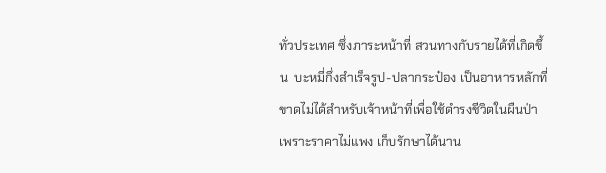ทั่วประเทศ ซึ่งภาระหน้าที่ สวนทางกับรายได้ที่เกิดขึ้น  บะหมี่กึ่งสำเร็จรูป-ปลากระป๋อง เป็นอาหารหลักที่ขาดไม่ได้สำหรับเจ้าหน้าที่เพื่อใช้ดำรงชีวิตในผืนป่า เพราะราคาไม่แพง เก็บรักษาได้นาน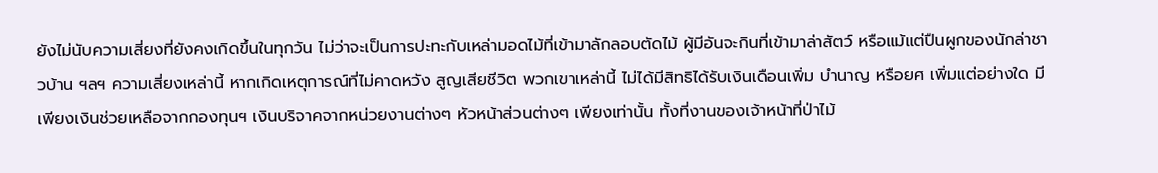ยังไม่นับความเสี่ยงที่ยังคงเกิดขึ้นในทุกวัน ไม่ว่าจะเป็นการปะทะกับเหล่ามอดไม้ที่เข้ามาลักลอบตัดไม้ ผู้มีอันจะกินที่เข้ามาล่าสัตว์ หรือแม้แต่ปืนผูกของนักล่าชาวบ้าน ฯลฯ ความเสี่ยงเหล่านี้ หากเกิดเหตุการณ์ที่ไม่คาดหวัง สูญเสียชีวิต พวกเขาเหล่านี้ ไม่ได้มีสิทธิได้รับเงินเดือนเพิ่ม บำนาญ หรือยศ เพิ่มแต่อย่างใด มีเพียงเงินช่วยเหลือจากกองทุนฯ เงินบริจาคจากหน่วยงานต่างๆ หัวหน้าส่วนต่างๆ เพียงเท่านั้น ทั้งที่งานของเจ้าหน้าที่ป่าไม้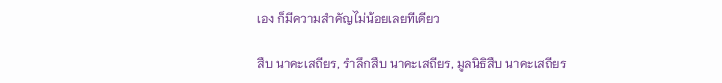เอง ก็มีความสำคัญไม่น้อยเลยทีเดียว

สืบ นาคะเสถียร, รำลึกสืบ นาคะเสถียร, มูลนิธิสืบ นาคะเสถียร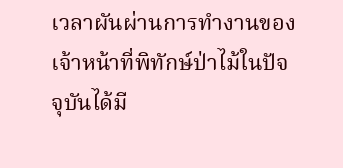เวลาผันผ่านการทำงานของเจ้าหน้าที่พิทักษ์ป่าไม้ในปัจจุบันได้มี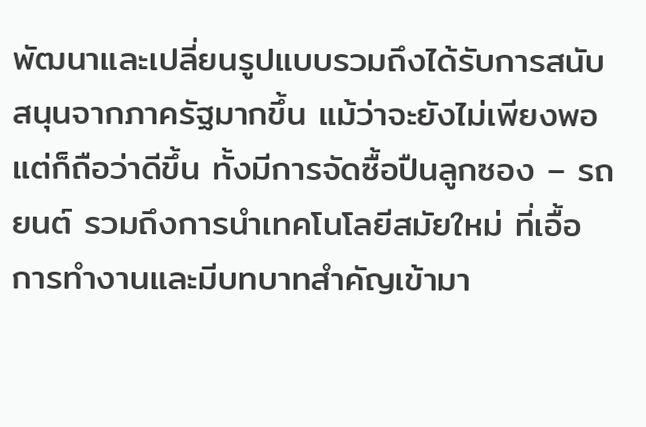พัฒนาและเปลี่ยนรูปแบบรวมถึงได้รับการสนับสนุนจากภาครัฐมากขึ้น แม้ว่าจะยังไม่เพียงพอ แต่ก็ถือว่าดีขึ้น ทั้งมีการจัดซื้อปืนลูกซอง – รถยนต์ รวมถึงการนำเทคโนโลยีสมัยใหม่ ที่เอื้อการทำงานและมีบทบาทสำคัญเข้ามา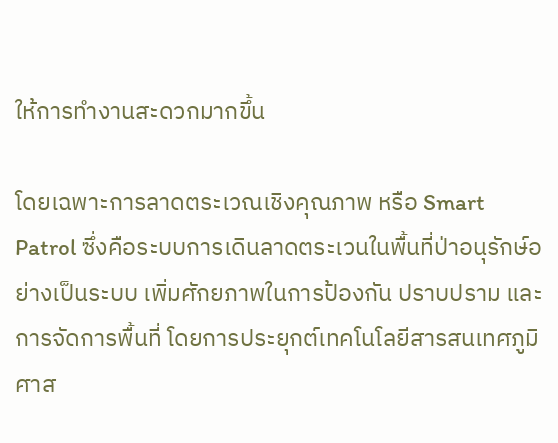ให้การทำงานสะดวกมากขึ้น

โดยเฉพาะการลาดตระเวณเชิงคุณภาพ หรือ Smart Patrol ซึ่งคือระบบการเดินลาดตระเวนในพื้นที่ป่าอนุรักษ์อย่างเป็นระบบ เพิ่มศักยภาพในการป้องกัน ปราบปราม และการจัดการพื้นที่ โดยการประยุกต์เทคโนโลยีสารสนเทศภูมิศาส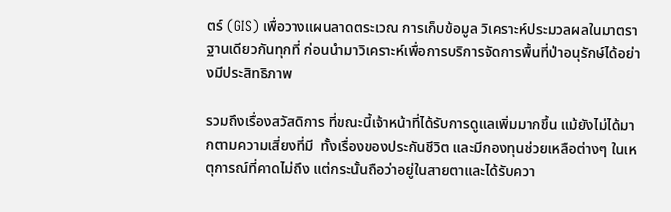ตร์ (GIS) เพื่อวางแผนลาดตระเวณ การเก็บข้อมูล วิเคราะห์ประมวลผลในมาตราฐานเดียวกันทุกที่ ก่อนนำมาวิเคราะห์เพื่อการบริการจัดการพื้นที่ป่าอนุรักษ์ได้อย่างมีประสิทธิภาพ

รวมถึงเรื่องสวัสดิการ ที่ขณะนี้เจ้าหน้าที่ได้รับการดูแลเพิ่มมากขึ้น แม้ยังไม่ได้มากตามความเสี่ยงที่มี  ทั้งเรื่องของประกันชีวิต และมีกองทุนช่วยเหลือต่างๆ ในเหตุการณ์ที่คาดไม่ถึง แต่กระนั้นถือว่าอยู่ในสายตาและได้รับควา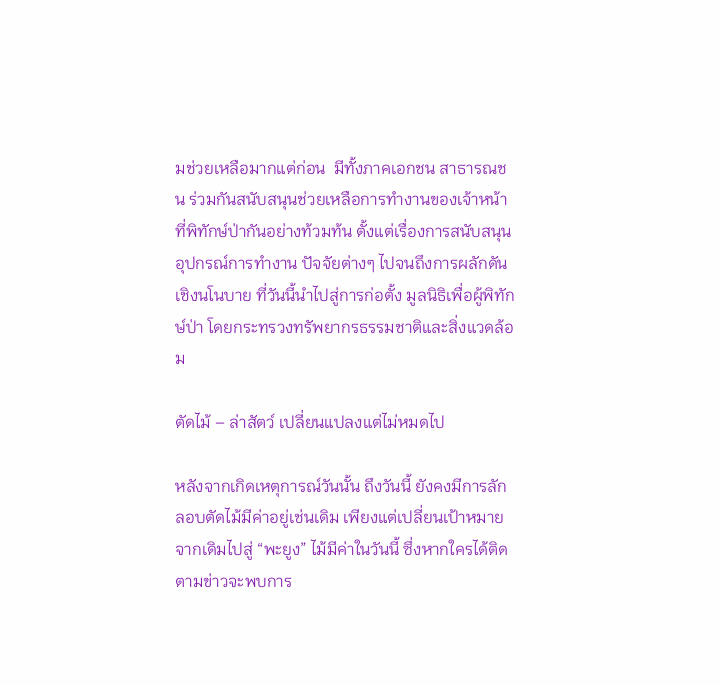มช่วยเหลือมากแต่ก่อน  มีทั้งภาคเอกชน สาธารณชน ร่วมกันสนับสนุนช่วยเหลือการทำงานของเจ้าหน้าที่พิทักษ์ป่ากันอย่างท้วมท้น ตั้งแต่เรื่องการสนับสนุนอุปกรณ์การทำงาน ปัจจัยต่างๆ ไปจนถึงการผลักดันเชิงนโนบาย ที่วันนี้นำไปสู่การก่อตั้ง มูลนิธิเพื่อผู้พิทักษ์ป่า โดยกระทรวงทรัพยากรธรรมชาติและสิ่งแวดล้อม

ตัดไม้ – ล่าสัตว์ เปลี่ยนแปลงแต่ไม่หมดไป

หลังจากเกิดเหตุการณ์วันนั้น ถึงวันนี้ ยังคงมีการลักลอบตัดไม้มีค่าอยู่เช่นเดิม เพียงแต่เปลี่ยนเป้าหมายจากเดิมไปสู่ “พะยูง” ไม้มีค่าในวันนี้ ซึ่งหากใครได้ติดตามข่าวจะพบการ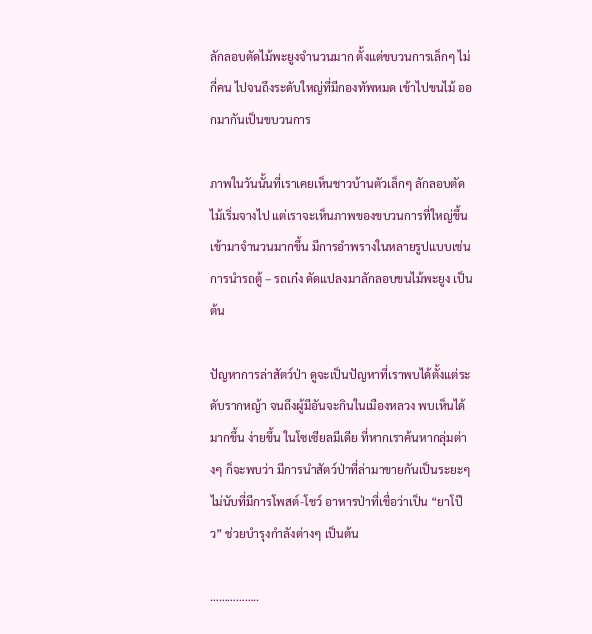ลักลอบตัดไม้พะยูงจำนวนมาก ตั้งแต่ขบวนการเล็กๆ ไม่กี่คน ไปจนถึงระดับใหญ่ที่มีกองทัพหมด เข้าไปขนไม้ ออกมากันเป็นขบวนการ

ภาพในวันนั้นที่เราเคยเห็นชาวบ้านตัวเล็กๆ ลักลอบตัดไม้เริ่มจางไป แต่เราจะเห็นภาพของขบวนการที่ใหญ่ขึ้นเข้ามาจำนวนมากขึ้น มีการอำพรางในหลายรูปแบบเช่น การนำรถตู้ – รถเก๋ง ดัดแปลงมาลักลอบขนไม้พะยูง เป็นต้น

ปัญหาการล่าสัตว์ป่า ดูจะเป็นปัญหาที่เราพบได้ตั้งแต่ระดับรากหญ้า จนถึงผู้มีอันจะกินในเมืองหลวง พบเห็นได้มากขึ้น ง่ายขึ้น ในโซเซียลมีเดีย ที่หากเราค้นหากลุ่มต่างๆ ก็จะพบว่า มีการนำสัตว์ป่าที่ล่ามาขายกันเป็นระยะๆ ไม่นับที่มีการโพสต์-โชว์ อาหารป่าที่เชื่อว่าเป็น “ยาโป๊ว” ช่วยบำรุงกำลังต่างๆ เป็นต้น

……………..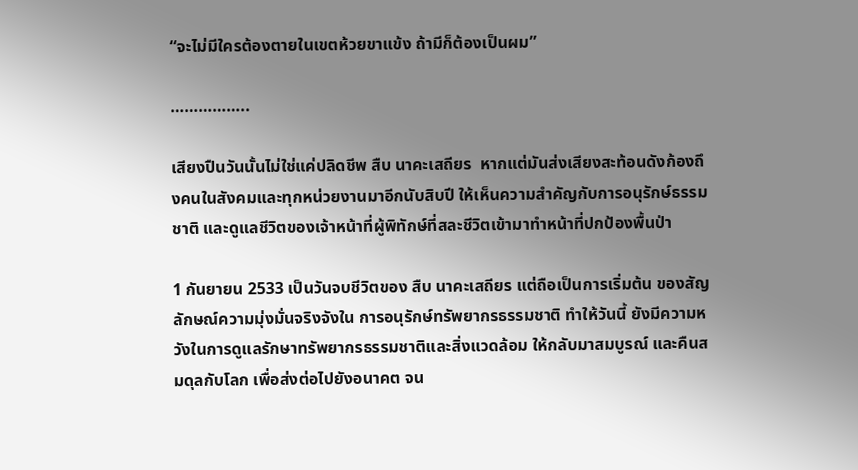“จะไม่มีใครต้องตายในเขตห้วยขาแข้ง ถ้ามีก็ต้องเป็นผม”

……………..

เสียงปืนวันนั้นไม่ใช่แค่ปลิดชีพ สืบ นาคะเสถียร  หากแต่มันส่งเสียงสะท้อนดังก้องถึงคนในสังคมและทุกหน่วยงานมาอีกนับสิบปี ให้เห็นความสำคัญกับการอนุรักษ์ธรรมชาติ และดูแลชีวิตของเจ้าหน้าที่ผู้พิทักษ์ที่สละชีวิตเข้ามาทำหน้าที่ปกป้องพื้นป่า

1 กันยายน 2533 เป็นวันจบชีวิตของ สืบ นาคะเสถียร แต่ถือเป็นการเริ่มต้น ของสัญลักษณ์ความมุ่งมั่นจริงจังใน การอนุรักษ์ทรัพยากรธรรมชาติ ทำให้วันนี้ ยังมีความหวังในการดูแลรักษาทรัพยากรธรรมชาติและสิ่งแวดล้อม ให้กลับมาสมบูรณ์ และคืนสมดุลกับโลก เพื่อส่งต่อไปยังอนาคต จน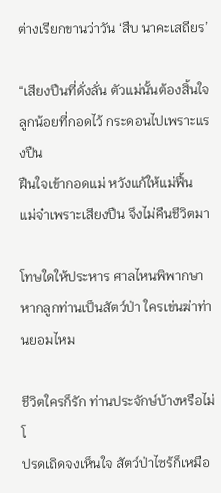ต่างเรียกขานว่าวัน ‘สืบ นาคะเสถียร’

“เสียงปืนที่ดั่งลั่น ตัวแม่นั้นต้องสิ้นใจ
ลูกน้อยที่กอดไว้ กระดอนไปเพราะแรงปืน
ฝืนใจเข้ากอดแม่ หวังแก้ให้แม่ฟื้น
แม่จ๋าเพราะเสียงปืน จึงไม่คืนชีวิตมา

โทษใดให้ประหาร ศาลไหนพิพากษา
หากลูกท่านเป็นสัตว์ป่า ใครเข่นฆ่าท่านยอมไหม

ชีวิตใครก็รัก ท่านประจักษ์บ้างหรือไม่ โ
ปรดเถิดจงเห็นใจ สัตว์ป่าไซร้ก็เหมือ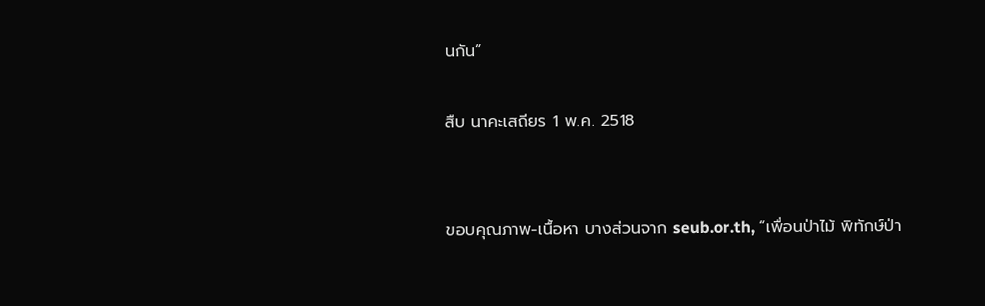นกัน”

สืบ นาคะเสถียร 1 พ.ค. 2518


ขอบคุณภาพ-เนื้อหา บางส่วนจาก seub.or.th, “เพื่อนป่าไม้ พิทักษ์ป่า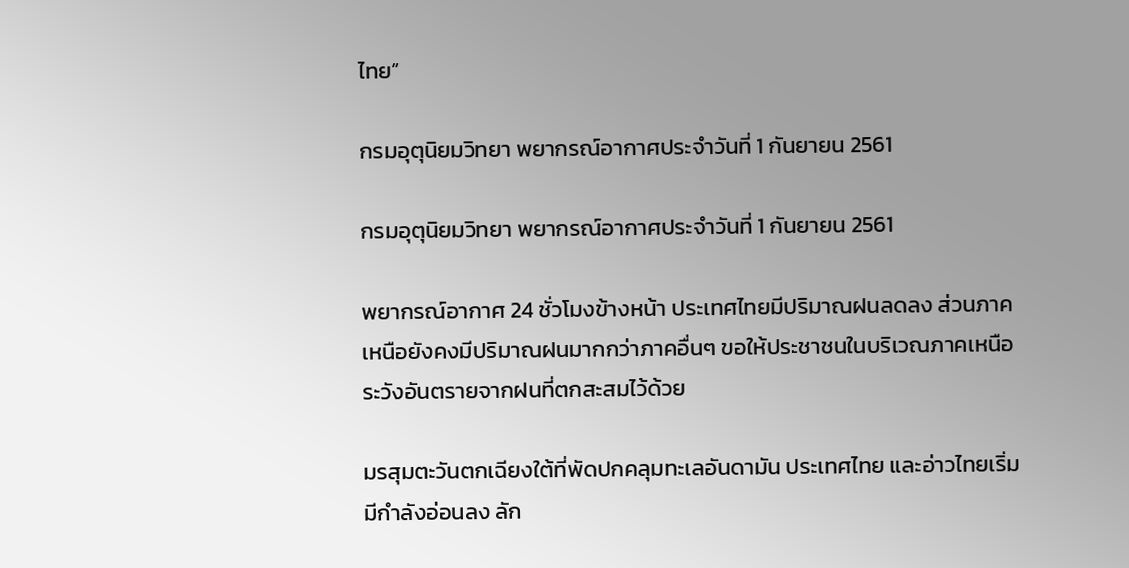ไทย”

กรมอุตุนิยมวิทยา พยากรณ์อากาศประจำวันที่ 1 กันยายน 2561

กรมอุตุนิยมวิทยา พยากรณ์อากาศประจำวันที่ 1 กันยายน 2561

พยากรณ์อากาศ 24 ชั่วโมงข้างหน้า ประเทศไทยมีปริมาณฝนลดลง ส่วนภาคเหนือยังคงมีปริมาณฝนมากกว่าภาคอื่นๆ ขอให้ประชาชนในบริเวณภาคเหนือ ระวังอันตรายจากฝนที่ตกสะสมไว้ด้วย

มรสุมตะวันตกเฉียงใต้ที่พัดปกคลุมทะเลอันดามัน ประเทศไทย และอ่าวไทยเริ่มมีกำลังอ่อนลง ลัก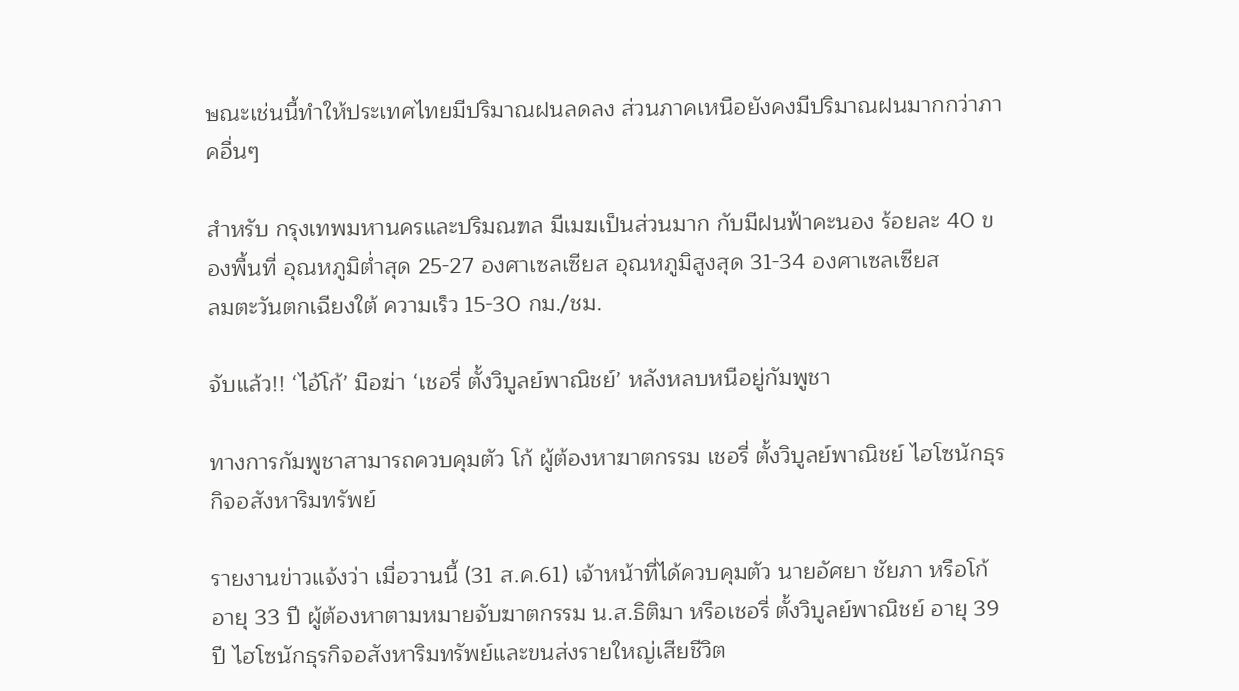ษณะเช่นนี้ทำให้ประเทศไทยมีปริมาณฝนลดลง ส่วนภาคเหนือยังคงมีปริมาณฝนมากกว่าภาคอื่นๆ

สำหรับ กรุงเทพมหานครและปริมณฑล มีเมฆเป็นส่วนมาก กับมีฝนฟ้าคะนอง ร้อยละ 40 ของพื้นที่ อุณหภูมิต่ำสุด 25-27 องศาเซลเซียส อุณหภูมิสูงสุด 31-34 องศาเซลเซียส
ลมตะวันตกเฉียงใต้ ความเร็ว 15-30 กม./ชม.

จับแล้ว!! ‘ไอ้โก้’ มือฆ่า ‘เชอรี่ ตั้งวิบูลย์พาณิชย์’ หลังหลบหนีอยู่กัมพูชา

ทางการกัมพูชาสามารถควบคุมตัว โก้ ผู้ต้องหาฆาตกรรม เชอรี่ ตั้งวิบูลย์พาณิชย์ ไฮโซนักธุรกิจอสังหาริมทรัพย์

รายงานข่าวแจ้งว่า เมื่อวานนี้ (31 ส.ค.61) เจ้าหน้าที่ได้ควบคุมตัว นายอัศยา ชัยภา หรือโก้ อายุ 33 ปี ผู้ต้องหาตามหมายจับฆาตกรรม น.ส.ธิติมา หรือเชอรี่ ตั้งวิบูลย์พาณิชย์ อายุ 39 ปี ไฮโซนักธุรกิจอสังหาริมทรัพย์และขนส่งรายใหญ่เสียชีวิต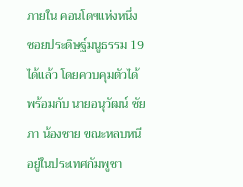ภายใน คอนโดฯแห่งหนึ่ง ซอยประดิษฐ์มนูธรรม 19 ได้แล้ว โดยควบคุมตัวได้ พร้อมกับ นายอนุวัฒน์ ชัยภา น้องชาย ขณะหลบหนีอยู่ในประเทศกัมพูชา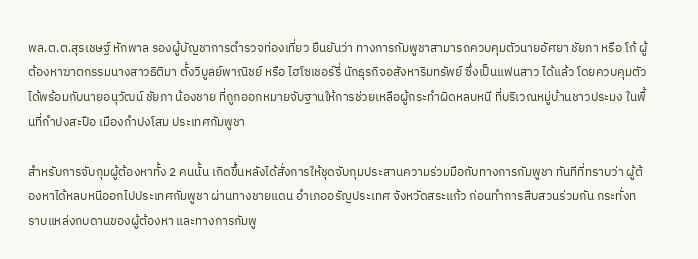พล.ต.ต.สุรเชษฐ์ หักพาล รองผู้บัญชาการตำรวจท่องเที่ยว ยืนยันว่า ทางการกัมพูชาสามารถควบคุมตัวนายอัศยา ชัยภา หรือ โก้ ผู้ต้องหาฆาตกรรมนางสาวธิติมา ตั้งวิบูลย์พาณิชย์ หรือ ไฮโซเชอร์รี่ นักธุรกิจอสังหาริมทรัพย์ ซึ่งเป็นแฟนสาว ได้แล้ว โดยควบคุมตัวได้พร้อมกับนายอนุวัฒน์ ชัยภา น้องชาย ที่ถูกออกหมายจับฐานให้การช่วยเหลือผู้กระทำผิดหลบหนี ที่บริเวณหมู่บ้านชาวประมง ในพื้นที่กำปงสะปือ เมืองกำปงโสม ประเทศกัมพูชา

สำหรับการจับกุมผู้ต้องหาทั้ง 2 คนนั้น เกิดขึ้นหลังได้สั่งการให้ชุดจับกุมประสานความร่วมมือกับทางการกัมพูชา ทันทีที่ทราบว่า ผู้ต้องหาได้หลบหนีออกไปประเทศกัมพูชา ผ่านทางชายแดน อำเภออรัญประเทศ จังหวัดสระแก้ว ก่อนทำการสืบสวนร่วมกัน กระทั่งทราบแหล่งกบดานของผู้ต้องหา และทางการกัมพู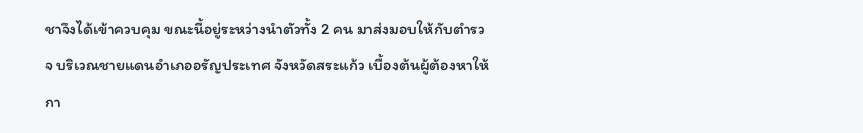ชาจึงได้เข้าควบคุม ขณะนี้อยู่ระหว่างนำตัวทั้ง 2 คน มาส่งมอบให้กับตำรวจ บริเวณชายแดนอำเภออรัญประเทศ จังหวัดสระแก้ว เบื้องต้นผู้ต้องหาให้กา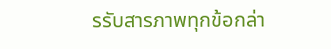รรับสารภาพทุกข้อกล่า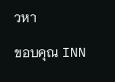วหา

ขอบคุณ INN